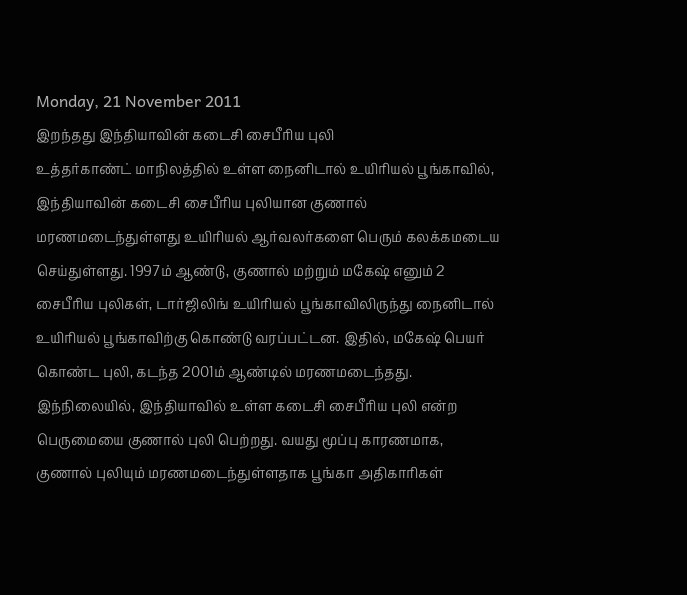Monday, 21 November 2011
இறந்தது இந்தியாவின் கடைசி சைபீரிய புலி
உத்தர்காண்ட் மாநிலத்தில் உள்ள நைனிடால் உயிரியல் பூங்காவில், இந்தியாவின் கடைசி சைபீரிய புலியான குணால் மரணமடைந்துள்ளது உயிரியல் ஆர்வலர்களை பெரும் கலக்கமடைய செய்துள்ளது. 1997ம் ஆண்டு, குணால் மற்றும் மகேஷ் எனும் 2 சைபீரிய புலிகள், டார்ஜிலிங் உயிரியல் பூங்காவிலிருந்து நைனிடால் உயிரியல் பூங்காவிற்கு கொண்டு வரப்பட்டன. இதில், மகேஷ் பெயர் கொண்ட புலி, கடந்த 2001ம் ஆண்டில் மரணமடைந்தது. இந்நிலையில், இந்தியாவில் உள்ள கடைசி சைபீரிய புலி என்ற பெருமையை குணால் புலி பெற்றது. வயது மூப்பு காரணமாக, குணால் புலியும் மரணமடைந்துள்ளதாக பூங்கா அதிகாரிகள்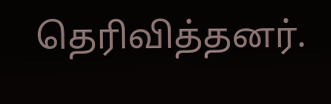தெரிவித்தனர்.